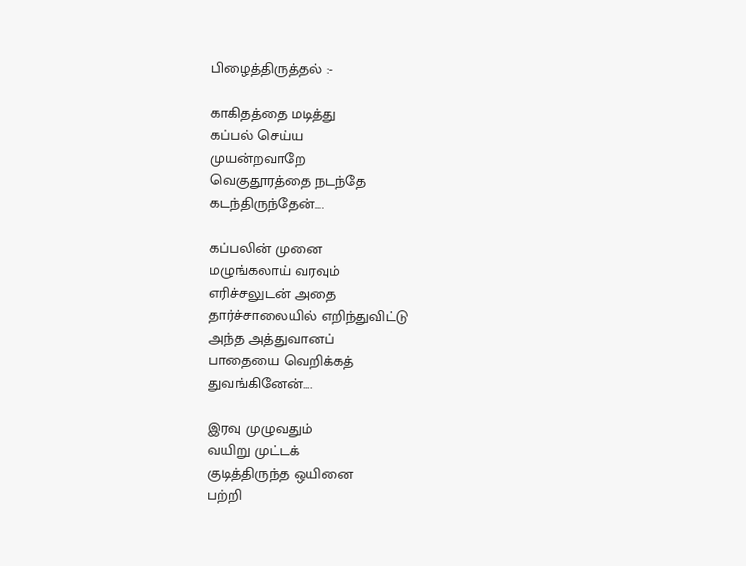பிழைத்திருத்தல் :-

காகிதத்தை மடித்து
கப்பல் செய்ய
முயன்றவாறே
வெகுதூரத்தை நடந்தே
கடந்திருந்தேன்....

கப்பலின் முனை
மழுங்கலாய் வரவும்
எரிச்சலுடன் அதை
தார்ச்சாலையில் எறிந்துவிட்டு
அந்த அத்துவானப்
பாதையை வெறிக்கத்
துவங்கினேன்....

இரவு முழுவதும்
வயிறு முட்டக்
குடித்திருந்த ஒயினை
பற்றி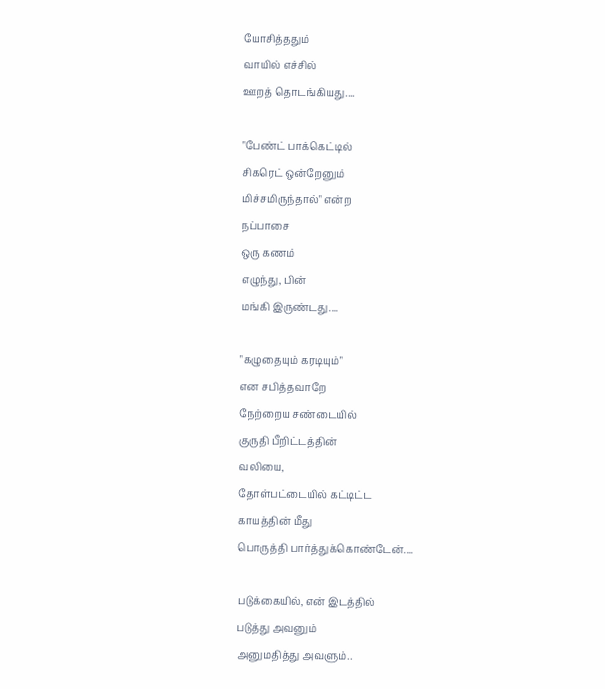யோசித்ததும்
வாயில் எச்சில்
ஊறத் தொடங்கியது....

"பேண்ட் பாக்கெட்டில்
சிகரெட் ஒன்றேனும்
மிச்சமிருந்தால்" என்ற
நப்பாசை
ஒரு கணம்
எழுந்து, பின்
மங்கி இருண்டது....

"கழுதையும் கரடியும்"
என சபித்தவாறே
நேற்றைய சண்டையில்
குருதி பீறிட்டத்தின்
வலியை,
தோள்பட்டையில் கட்டிட்ட
காயத்தின் மீது
பொருத்தி பார்த்துக்கொண்டேன்....

படுக்கையில், என் இடத்தில்
படுத்து அவனும்
அனுமதித்து அவளும்..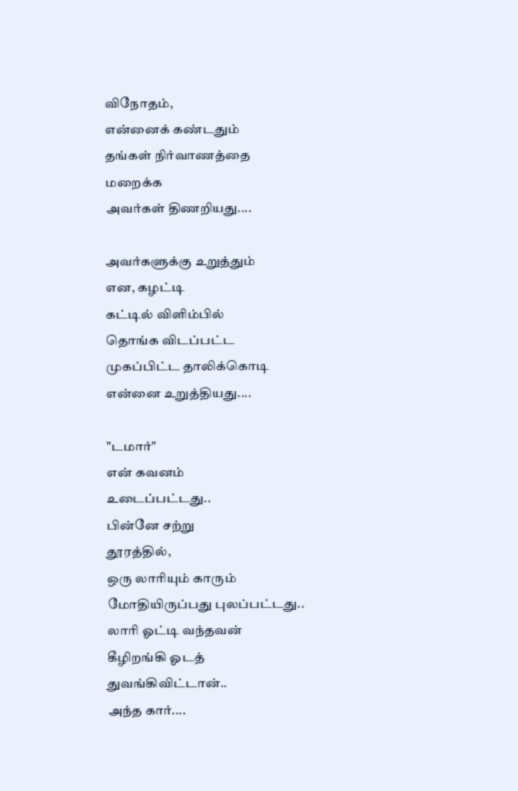விநோதம்,
என்னைக் கண்டதும்
தங்கள் நிர்வாணத்தை
மறைக்க
அவர்கள் திணறியது....

அவர்களுக்கு உறுத்தும்
என, கழட்டி
கட்டில் விளிம்பில்
தொங்க விடப்பட்ட
முகப்பிட்ட தாலிக்கொடி
என்னை உறுத்தியது....

"டமார்"
என் கவனம்
உடைப்பட்டது..
பின்னே சற்று
தூரத்தில்,
ஒரு லாரியும் காரும்
மோதியிருப்பது புலப்பட்டது..
லாரி ஓட்டி வந்தவன்
கீழிறங்கி ஓடத்
துவங்கிவிட்டான்..
அந்த கார்....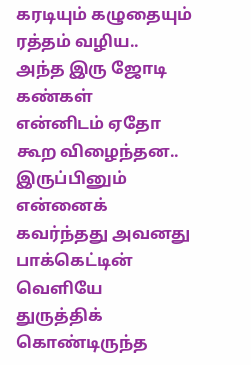கரடியும் கழுதையும்
ரத்தம் வழிய..
அந்த இரு ஜோடி
கண்கள்
என்னிடம் ஏதோ
கூற விழைந்தன..
இருப்பினும் என்னைக்
கவர்ந்தது அவனது
பாக்கெட்டின் வெளியே
துருத்திக் கொண்டிருந்த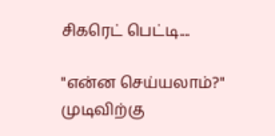சிகரெட் பெட்டி....

"என்ன செய்யலாம்?"
முடிவிற்கு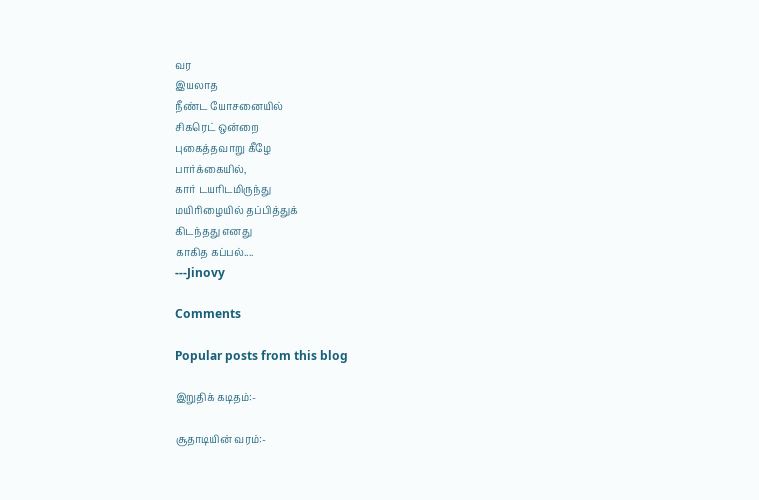வர
இயலாத
நீண்ட யோசனையில்
சிகரெட் ஒன்றை
புகைத்தவாறு கீழே
பார்க்கையில்,
கார் டயரிடமிருந்து
மயிரிழையில் தப்பித்துக்
கிடந்தது எனது
காகித கப்பல்....
---Jinovy

Comments

Popular posts from this blog

இறுதிக் கடிதம்:-

சூதாடியின் வரம்:-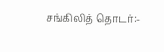சங்கிலித் தொடர்:-